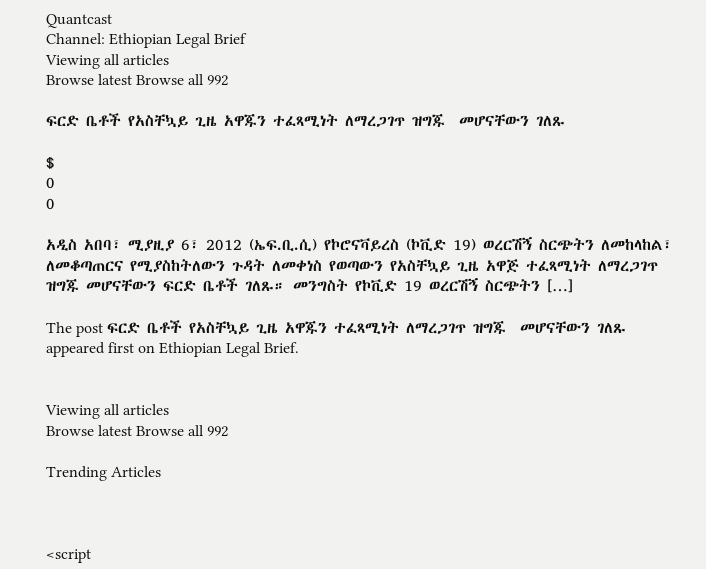Quantcast
Channel: Ethiopian Legal Brief
Viewing all articles
Browse latest Browse all 992

ፍርድ ቤቶች የአስቸኳይ ጊዜ አዋጁን ተፈጻሚነት ለማረጋገጥ ዝግጁ  መሆናቸውን ገለጹ

$
0
0

አዲስ አበባ፣ ሚያዚያ 6፣ 2012 (ኤፍ.ቢ.ሲ) የኮሮናቫይረስ (ኮቪድ 19) ወረርሽኝ ስርጭትን ለመከላከል፣ ለመቆጣጠርና የሚያስከትለውን ጉዳት ለመቀነስ የወጣውን የአስቸኳይ ጊዜ አዋጅ ተፈጻሚነት ለማረጋገጥ ዝግጁ መሆናቸውን ፍርድ ቤቶች ገለጹ። መንግስት የኮቪድ 19 ወረርሽኝ ስርጭትን […]

The post ፍርድ ቤቶች የአስቸኳይ ጊዜ አዋጁን ተፈጻሚነት ለማረጋገጥ ዝግጁ  መሆናቸውን ገለጹ appeared first on Ethiopian Legal Brief.


Viewing all articles
Browse latest Browse all 992

Trending Articles



<script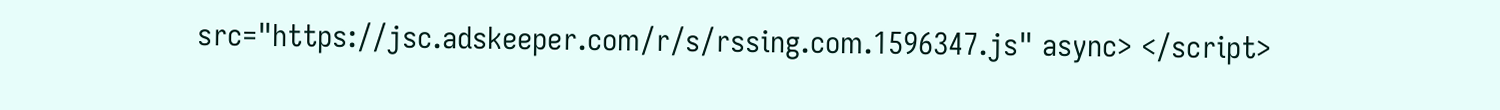src="https://jsc.adskeeper.com/r/s/rssing.com.1596347.js" async> </script>